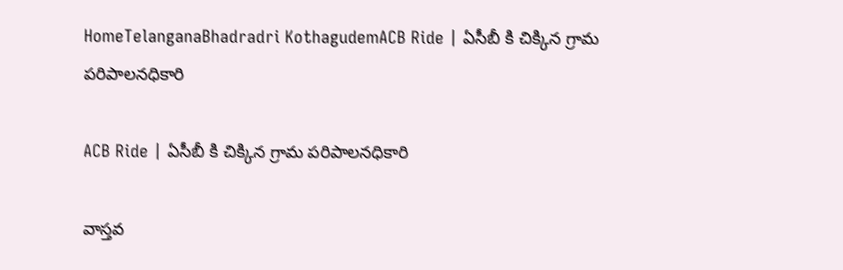HomeTelanganaBhadradri KothagudemACB Ride | ఏసీబీ కి చిక్కిన గ్రామ పరిపాలనధికారి

ACB Ride | ఏసీబీ కి చిక్కిన గ్రామ పరిపాలనధికారి

వాస్తవ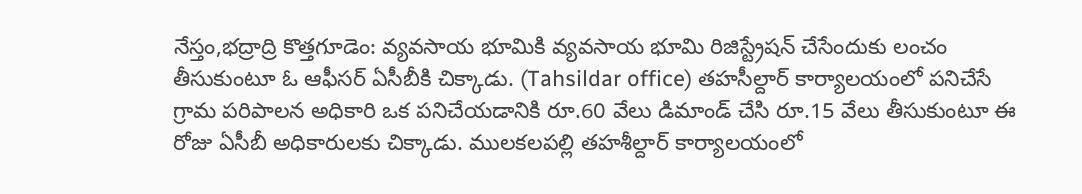నేస్తం,భద్రాద్రి కొత్తగూడెం: వ్యవసాయ భూమికి వ్యవసాయ భూమి రిజిస్ట్రేషన్ చేసేందుకు లంచం తీసుకుంటూ ఓ ఆఫీసర్ ఏసీబీకి చిక్కాడు. (Tahsildar office) తహసీల్దార్ కార్యాలయంలో పనిచేసే గ్రామ ప‌రిపాల‌న అధికారి ఒక ప‌నిచేయ‌డానికి రూ.60 వేలు డిమాండ్ చేసి రూ.15 వేలు తీసుకుంటూ ఈ రోజు ఏసీబీ అధికారుల‌కు చిక్కాడు. ముల‌క‌ల‌ప‌ల్లి త‌హ‌శీల్దార్ కార్యాల‌యంలో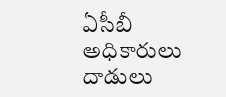ఏసీబీ అధికారులు దాడులు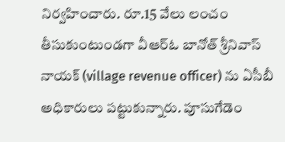నిర్వ‌హించారు. రూ.15 వేలు లంచం తీసుకుంటుండ‌గా వీఆర్ఓ బానోత్ శ్రీ‌నివాస్ నాయ‌క్ (village revenue officer) ను ఏసీబీ అధికారులు ప‌ట్టుకున్నారు. పూసుగేడెం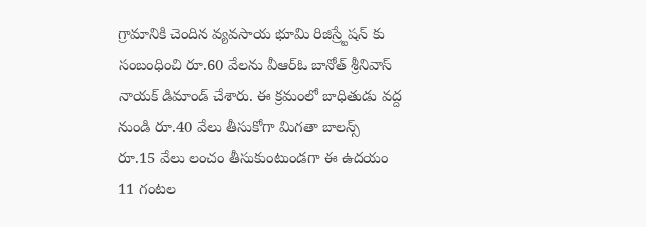గ్రామానికి చెందిన వ్య‌వ‌సాయ భూమి రిజిస్ర్టేష‌న్ కు సంబంధించి రూ.60 వేలను వీఆర్ఓ బానోత్ శ్రీ‌నివాస్ నాయ‌క్ డిమాండ్ చేశారు. ఈ క్రమంలో బాధితుడు వద్ద నుండి రూ.40 వేలు తీసుకోగా మిగతా బాలన్స్ రూ.15 వేలు లంచం తీసుకుంటుండగా ఈ ఉదయం 11 గంటల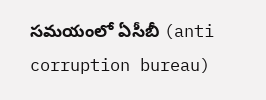సమయంలో ఏసీబీ (anti corruption bureau)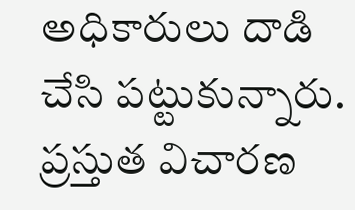అధికారులు దాడి చేసి ప‌ట్టుకున్నారు. ప్ర‌స్తుత విచార‌ణ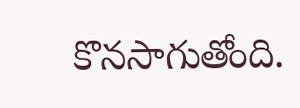కొన‌సాగుతోంది.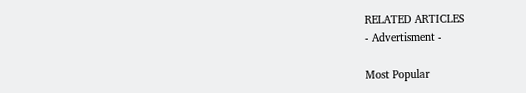RELATED ARTICLES
- Advertisment -

Most Popular